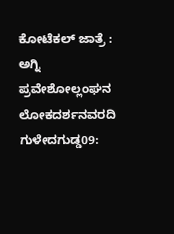ಕೋಟೆಕಲ್ ಜಾತ್ರೆ : ಅಗ್ನಿ ಪ್ರವೇಶೋಲ್ಲಂಘನ
ಲೋಕದರ್ಶನವರದಿ
ಗುಳೇದಗುಡ್ಡ09: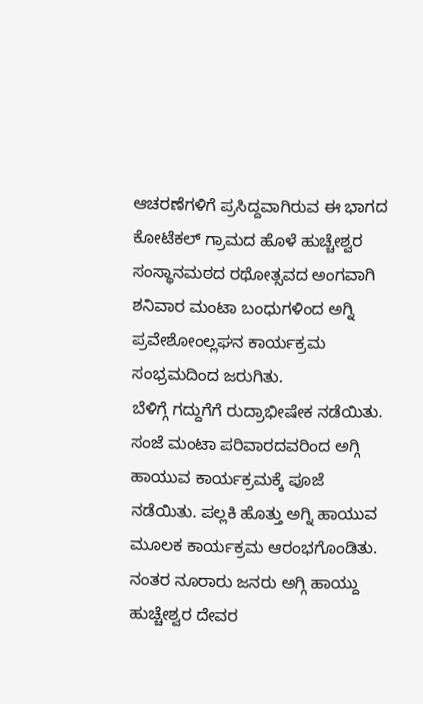ಆಚರಣೆಗಳಿಗೆ ಪ್ರಸಿದ್ದವಾಗಿರುವ ಈ ಭಾಗದ ಕೋಟೆಕಲ್ ಗ್ರಾಮದ ಹೊಳೆ ಹುಚ್ಚೇಶ್ವರ ಸಂಸ್ಥಾನಮಠದ ರಥೋತ್ಸವದ ಅಂಗವಾಗಿ ಶನಿವಾರ ಮಂಟಾ ಬಂಧುಗಳಿಂದ ಅಗ್ನಿ ಪ್ರವೇಶೋಂಲ್ಲಘನ ಕಾರ್ಯಕ್ರಮ ಸಂಭ್ರಮದಿಂದ ಜರುಗಿತು.
ಬೆಳಿಗ್ಗೆ ಗದ್ದುಗೆಗೆ ರುದ್ರಾಭೀಷೇಕ ನಡೆಯಿತು. ಸಂಜೆ ಮಂಟಾ ಪರಿವಾರದವರಿಂದ ಅಗ್ಗಿ ಹಾಯುವ ಕಾರ್ಯಕ್ರಮಕ್ಕೆ ಪೂಜೆ ನಡೆಯಿತು. ಪಲ್ಲಕಿ ಹೊತ್ತು ಅಗ್ನಿ ಹಾಯುವ ಮೂಲಕ ಕಾರ್ಯಕ್ರಮ ಆರಂಭಗೊಂಡಿತು. ನಂತರ ನೂರಾರು ಜನರು ಅಗ್ಗಿ ಹಾಯ್ದು ಹುಚ್ಚೇಶ್ವರ ದೇವರ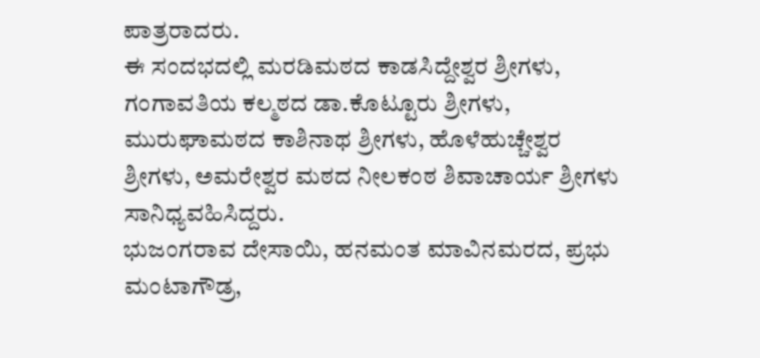ಪಾತ್ರರಾದರು.
ಈ ಸಂದಭದಲ್ಲಿ ಮರಡಿಮಠದ ಕಾಡಸಿದ್ದೇಶ್ವರ ಶ್ರೀಗಳು, ಗಂಗಾವತಿಯ ಕಲ್ಮಠದ ಡಾ.ಕೊಟ್ಟೂರು ಶ್ರೀಗಳು, ಮುರುಘಾಮಠದ ಕಾಶಿನಾಥ ಶ್ರೀಗಳು, ಹೊಳೆಹುಚ್ಚೇಶ್ವರ ಶ್ರೀಗಳು, ಅಮರೇಶ್ವರ ಮಠದ ನೀಲಕಂಠ ಶಿವಾಚಾರ್ಯ ಶ್ರೀಗಳು ಸಾನಿಧ್ಯವಹಿಸಿದ್ದರು.
ಭುಜಂಗರಾವ ದೇಸಾಯಿ, ಹನಮಂತ ಮಾವಿನಮರದ, ಪ್ರಭು ಮಂಟಾಗೌಡ್ರ,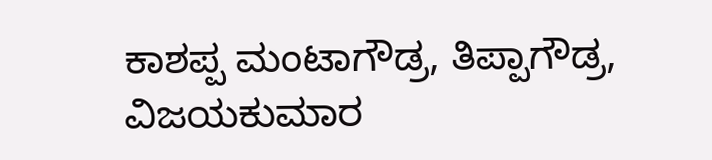ಕಾಶಪ್ಪ ಮಂಟಾಗೌಡ್ರ, ತಿಪ್ಪಾಗೌಡ್ರ, ವಿಜಯಕುಮಾರ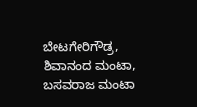ಬೇಟಗೇರಿಗೌಡ್ರ, ಶಿವಾನಂದ ಮಂಟಾ, ಬಸವರಾಜ ಮಂಟಾ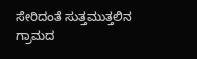ಸೇರಿದಂತೆ ಸುತ್ತಮುತ್ತಲಿನ ಗ್ರಾಮದ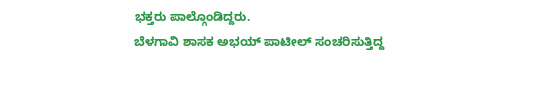ಭಕ್ತರು ಪಾಲ್ಗೊಂಡಿದ್ದರು.
ಬೆಳಗಾವಿ ಶಾಸಕ ಅಭಯ್ ಪಾಟೀಲ್ ಸಂಚರಿಸುತ್ತಿದ್ದ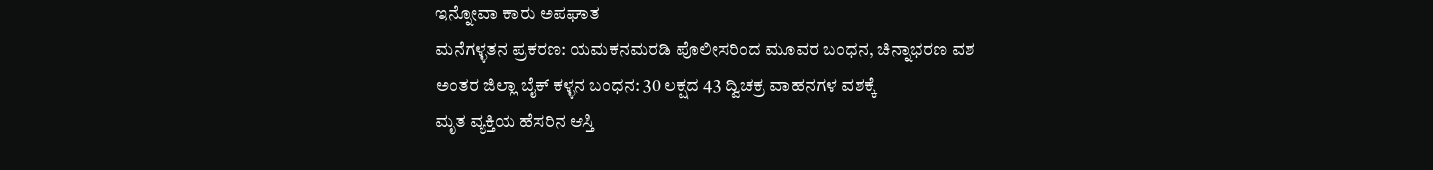ಇನ್ನೋವಾ ಕಾರು ಅಪಘಾತ
ಮನೆಗಳ್ಳತನ ಪ್ರಕರಣ: ಯಮಕನಮರಡಿ ಪೊಲೀಸರಿಂದ ಮೂವರ ಬಂಧನ, ಚಿನ್ನಾಭರಣ ವಶ
ಅಂತರ ಜಿಲ್ಲಾ ಬೈಕ್ ಕಳ್ಳನ ಬಂಧನ: 30 ಲಕ್ಷದ 43 ದ್ವಿಚಕ್ರ ವಾಹನಗಳ ವಶಕ್ಕೆ
ಮೃತ ವ್ಯಕ್ತಿಯ ಹೆಸರಿನ ಆಸ್ತಿ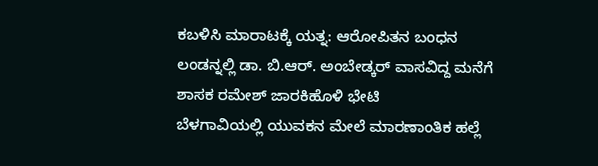ಕಬಳಿಸಿ ಮಾರಾಟಕ್ಕೆ ಯತ್ನ: ಆರೋಪಿತನ ಬಂಧನ
ಲಂಡನ್ನಲ್ಲಿ ಡಾ. ಬಿ.ಆರ್. ಅಂಬೇಡ್ಕರ್ ವಾಸವಿದ್ದ ಮನೆಗೆ ಶಾಸಕ ರಮೇಶ್ ಜಾರಕಿಹೊಳಿ ಭೇಟಿ
ಬೆಳಗಾವಿಯಲ್ಲಿ ಯುವಕನ ಮೇಲೆ ಮಾರಣಾಂತಿಕ ಹಲ್ಲೆ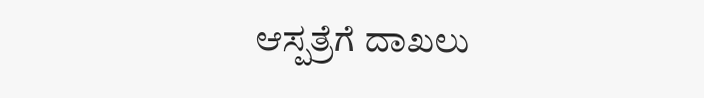ಆಸ್ಪತ್ರೆಗೆ ದಾಖಲು